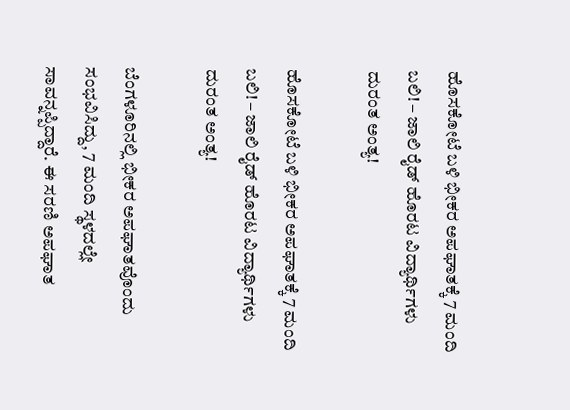ಹೊಸಕೋಟೆ ಬಳಿ ಭೀಕರ ಅಪಘಾತಕ್ಕೆ 7 ಮಂದಿ ಬಲಿ! – ಜಾಲಿ ರೈಡ್ ಹೊರಟ ವಿದ್ಯಾರ್ಥಿಗಳು ದುರಂತ ಅಂತ್ಯ!

ಹೊಸಕೋಟೆ ಬಳಿ ಭೀಕರ ಅಪಘಾತಕ್ಕೆ 7 ಮಂದಿ ಬಲಿ! – ಜಾಲಿ ರೈಡ್ ಹೊರಟ ವಿದ್ಯಾರ್ಥಿಗಳು ದುರಂತ ಅಂತ್ಯ!

ಬೆಂಗಳೂರಿನಲ್ಲಿ ಭೀಕರ ಅಪಘಾತವೊಂದು ಸಂಭವಿಸಿದ್ದು, 7 ಮಂದಿ ಸ್ಥಳದಲ್ಲೇ ಸಾವನ್ನಪ್ಪಿದ್ದಾರೆ. ಈ ಸರಣಿ ಅಪಘಾತ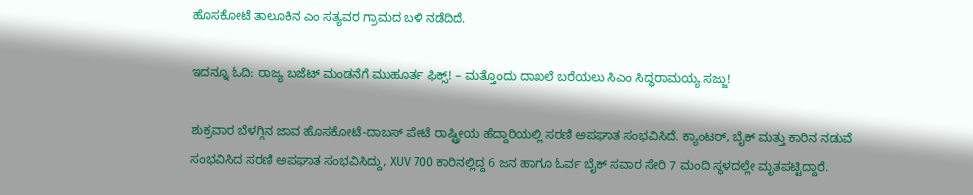ಹೊಸಕೋಟೆ ತಾಲೂಕಿನ ಎಂ ಸತ್ಯವರ ಗ್ರಾಮದ ಬಳಿ ನಡೆದಿದೆ.

ಇದನ್ನೂ ಓದಿ: ರಾಜ್ಯ ಬಜೆಟ್‌ ಮಂಡನೆಗೆ ಮುಹೂರ್ತ ಫಿಕ್ಸ್! – ಮತ್ತೊಂದು ದಾಖಲೆ ಬರೆಯಲು ಸಿಎಂ ಸಿದ್ಧರಾಮಯ್ಯ ಸಜ್ಜು!

ಶುಕ್ರವಾರ ಬೆಳಗ್ಗಿನ ಜಾವ ಹೊಸಕೋಟೆ-ದಾಬಸ್ ಪೇಟೆ ರಾಷ್ಟ್ರೀಯ ಹೆದ್ದಾರಿಯಲ್ಲಿ ಸರಣಿ ಅಪಘಾತ ಸಂಭವಿಸಿದೆ. ಕ್ಯಾಂಟರ್‌, ಬೈಕ್‌ ಮತ್ತು ಕಾರಿನ ನಡುವೆ ಸಂಭವಿಸಿದ ಸರಣಿ ಅಪಘಾತ ಸಂಭವಿಸಿದ್ದು, XUV 700 ಕಾರಿನಲ್ಲಿದ್ದ 6 ಜನ ಹಾಗೂ ಓರ್ವ ಬೈಕ್‌ ಸವಾರ ಸೇರಿ 7 ಮಂದಿ ಸ್ಥಳದಲ್ಲೇ ಮೃತಪಟ್ಟಿದ್ದಾರೆ.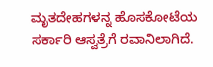ಮೃತದೇಹಗಳನ್ನ ಹೊಸಕೋಟೆಯ ಸರ್ಕಾರಿ ಆಸ್ವತ್ರೆಗೆ ರವಾನಿಲಾಗಿದೆ.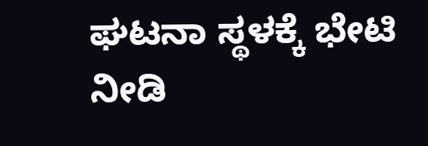ಘಟನಾ ಸ್ಥಳಕ್ಕೆ ಭೇಟಿ ನೀಡಿ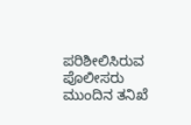ಪರಿಶೀಲಿಸಿರುವ ಪೊಲೀಸರು ಮುಂದಿನ ತನಿಖೆ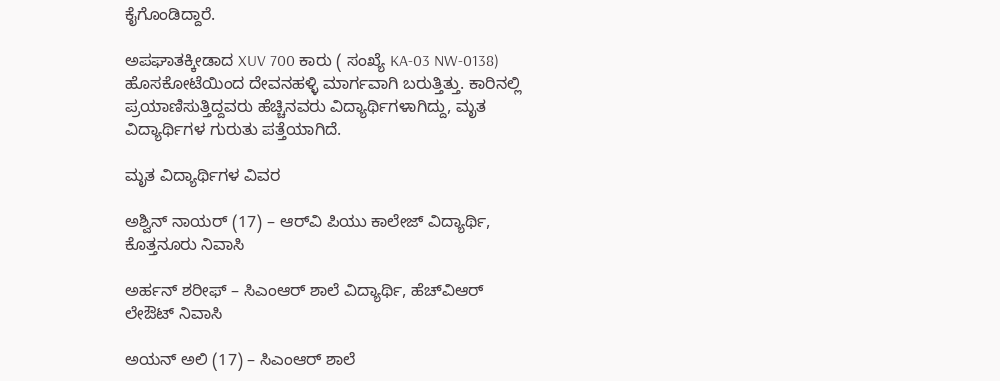ಕೈಗೊಂಡಿದ್ದಾರೆ.

ಅಪಘಾತಕ್ಕೀಡಾದ XUV 700 ಕಾರು ( ಸಂಖ್ಯೆ KA-03 NW-0138) ಹೊಸಕೋಟೆಯಿಂದ ದೇವನಹಳ್ಳಿ ಮಾರ್ಗವಾಗಿ ಬರುತ್ತಿತ್ತು. ಕಾರಿನಲ್ಲಿ ಪ್ರಯಾಣಿಸುತ್ತಿದ್ದವರು ಹೆಚ್ಚಿನವರು ವಿದ್ಯಾರ್ಥಿಗಳಾಗಿದ್ದು, ಮೃತ ವಿದ್ಯಾರ್ಥಿಗಳ ಗುರುತು ಪತ್ತೆಯಾಗಿದೆ.

ಮೃತ ವಿದ್ಯಾರ್ಥಿಗಳ ವಿವರ

ಅಶ್ವಿನ್ ನಾಯರ್ (17) – ಆರ್‌ವಿ ಪಿಯು ಕಾಲೇಜ್ ವಿದ್ಯಾರ್ಥಿ, ಕೊತ್ತನೂರು ನಿವಾಸಿ

ಅರ್ಹನ್ ಶರೀಫ್ – ಸಿಎಂಆರ್ ಶಾಲೆ ವಿದ್ಯಾರ್ಥಿ, ಹೆಚ್‌ವಿಆರ್ ಲೇಔಟ್ ನಿವಾಸಿ

ಅಯನ್ ಅಲಿ (17) – ಸಿಎಂಆರ್ ಶಾಲೆ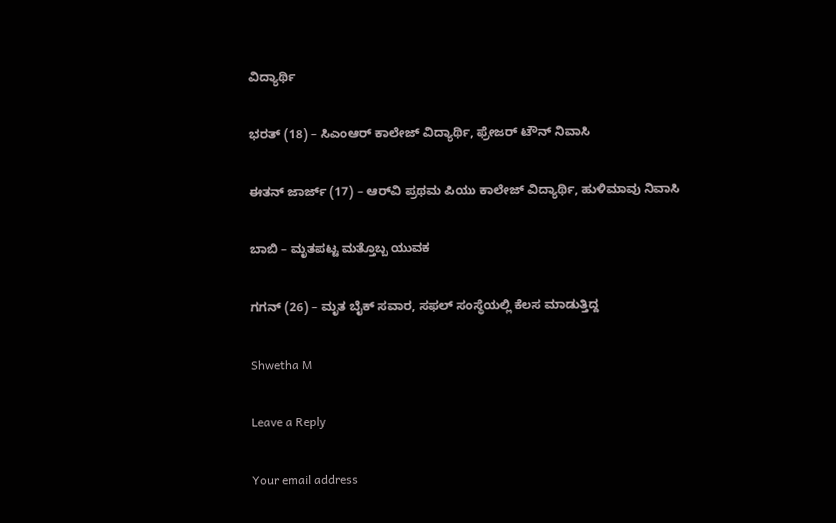ವಿದ್ಯಾರ್ಥಿ

ಭರತ್ (18) – ಸಿಎಂಆರ್ ಕಾಲೇಜ್ ವಿದ್ಯಾರ್ಥಿ, ಫ್ರೇಜರ್ ಟೌನ್ ನಿವಾಸಿ

ಈತನ್ ಜಾರ್ಜ್ (17) – ಆರ್‌ವಿ ಪ್ರಥಮ ಪಿಯು ಕಾಲೇಜ್ ವಿದ್ಯಾರ್ಥಿ, ಹುಳಿಮಾವು ನಿವಾಸಿ

ಬಾಬಿ – ಮೃತಪಟ್ಟ ಮತ್ತೊಬ್ಬ ಯುವಕ

ಗಗನ್ (26) – ಮೃತ ಬೈಕ್ ಸವಾರ, ಸಫಲ್ ಸಂಸ್ಥೆಯಲ್ಲಿ ಕೆಲಸ ಮಾಡುತ್ತಿದ್ದ

Shwetha M

Leave a Reply

Your email address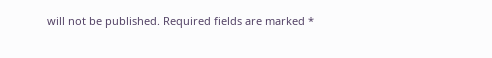will not be published. Required fields are marked *